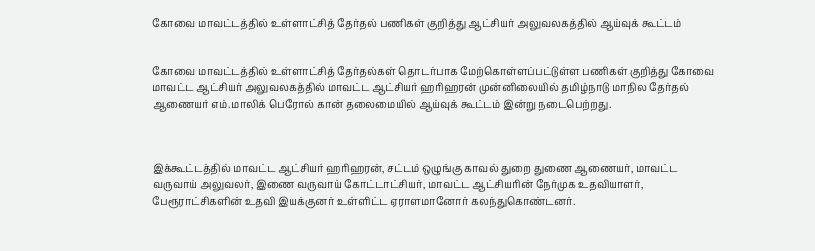கோவை மாவட்டத்தில் உள்ளாட்சித் தேர்தல் பணிகள் குறித்து ஆட்சியர் அலுவலகத்தில் ஆய்வுக் கூட்டம்


கோவை மாவட்டத்தில் உள்ளாட்சித் தேர்தல்கள் தொடர்பாக மேற்கொள்ளப்பட்டுள்ள பணிகள் குறித்து கோவை மாவட்ட ஆட்சியர் அலுவலகத்தில் மாவட்ட ஆட்சியர் ஹரிஹரன் முன்னிலையில் தமிழ்நாடு மாநில தேர்தல் ஆணையர் எம்.மாலிக் பெரோல் கான் தலைமையில் ஆய்வுக் கூட்டம் இன்று நடைபெற்றது.



இக்கூட்டத்தில் மாவட்ட ஆட்சியர் ஹரிஹரன், சட்டம் ஒழுங்கு காவல் துறை துணை ஆணையர், மாவட்ட வருவாய் அலுவலர், இணை வருவாய் கோட்டாட்சியர், மாவட்ட ஆட்சியரின் நேர்முக உதவியாளர், பேரூராட்சிகளின் உதவி இயக்குனர் உள்ளிட்ட ஏராளமானோர் கலந்துகொண்டனர்.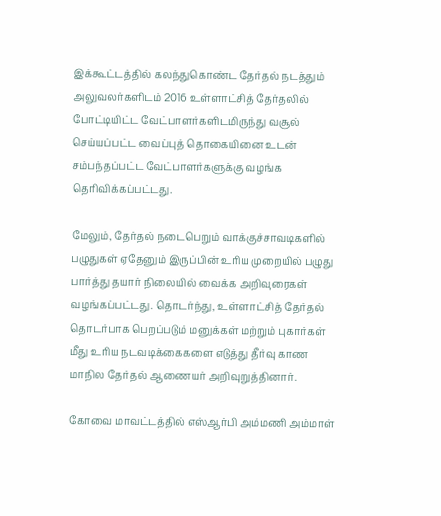இக்கூட்டத்தில் கலந்துகொண்ட தேர்தல் நடத்தும் அலுவலர்களிடம் 2016 உள்ளாட்சித் தேர்தலில் போட்டியிட்ட வேட்பாளர்களிடமிருந்து வசூல் செய்யப்பட்ட வைப்புத் தொகையினை உடன் சம்பந்தப்பட்ட வேட்பாளர்களுக்கு வழங்க தெரிவிக்கப்பட்டது.

மேலும், தேர்தல் நடைபெறும் வாக்குச்சாவடிகளில் பழுதுகள் ஏதேனும் இருப்பின் உரிய முறையில் பழுது பார்த்து தயார் நிலையில் வைக்க அறிவுரைகள் வழங்கப்பட்டது. தொடர்ந்து, உள்ளாட்சித் தேர்தல் தொடர்பாக பெறப்படும் மனுக்கள் மற்றும் புகார்கள் மீது உரிய நடவடிக்கைகளை எடுத்து தீர்வு காண மாநில தேர்தல் ஆணையர் அறிவுறுத்தினார்.

கோவை மாவட்டத்தில் எஸ்ஆர்பி அம்மணி அம்மாள்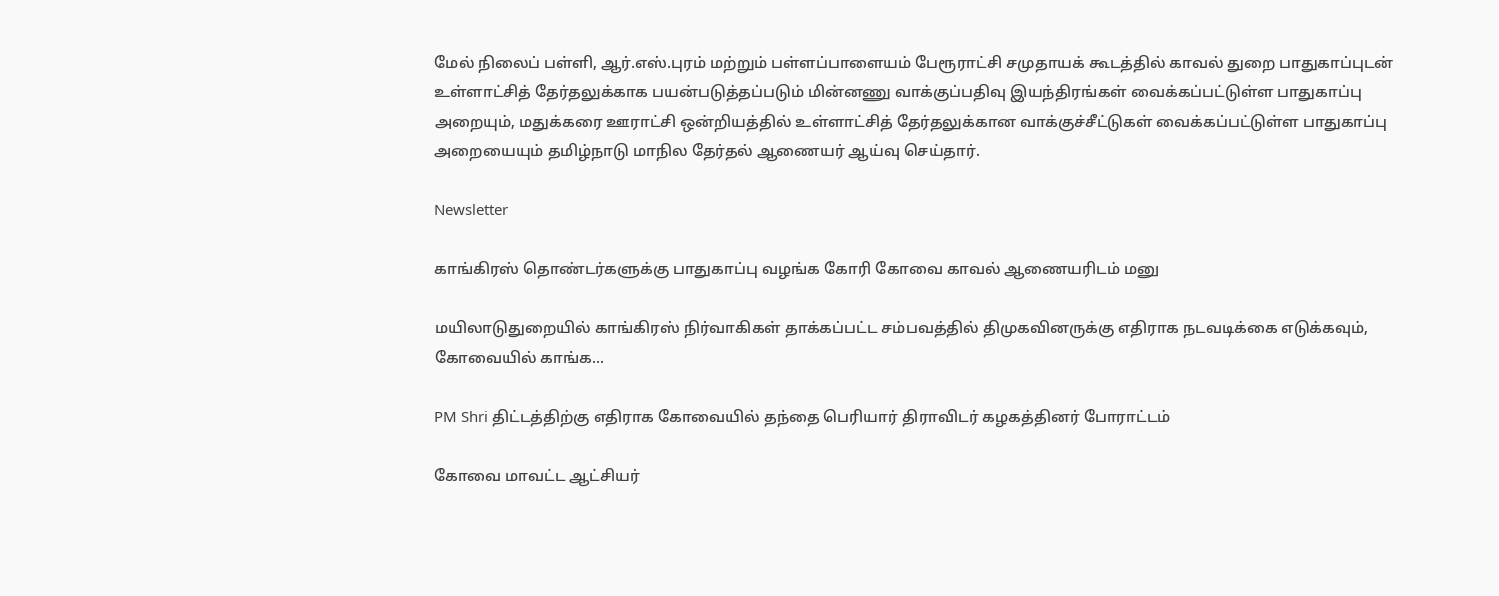மேல் நிலைப் பள்ளி, ஆர்.எஸ்.புரம் மற்றும் பள்ளப்பாளையம் பேரூராட்சி சமுதாயக் கூடத்தில் காவல் துறை பாதுகாப்புடன் உள்ளாட்சித் தேர்தலுக்காக பயன்படுத்தப்படும் மின்னணு வாக்குப்பதிவு இயந்திரங்கள் வைக்கப்பட்டுள்ள பாதுகாப்பு அறையும், மதுக்கரை ஊராட்சி ஒன்றியத்தில் உள்ளாட்சித் தேர்தலுக்கான வாக்குச்சீட்டுகள் வைக்கப்பட்டுள்ள பாதுகாப்பு அறையையும் தமிழ்நாடு மாநில தேர்தல் ஆணையர் ஆய்வு செய்தார்.

Newsletter

காங்கிரஸ் தொண்டர்களுக்கு பாதுகாப்பு வழங்க கோரி கோவை காவல் ஆணையரிடம் மனு

மயிலாடுதுறையில் காங்கிரஸ் நிர்வாகிகள் தாக்கப்பட்ட சம்பவத்தில் திமுகவினருக்கு எதிராக நடவடிக்கை எடுக்கவும், கோவையில் காங்க...

PM Shri திட்டத்திற்கு எதிராக கோவையில் தந்தை பெரியார் திராவிடர் கழகத்தினர் போராட்டம்

கோவை மாவட்ட ஆட்சியர்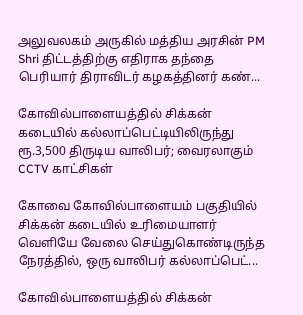அலுவலகம் அருகில் மத்திய அரசின் PM Shri திட்டத்திற்கு எதிராக தந்தை பெரியார் திராவிடர் கழகத்தினர் கண்...

கோவில்பாளையத்தில் சிக்கன் கடையில் கல்லாப்பெட்டியிலிருந்து ரூ.3,500 திருடிய வாலிபர்; வைரலாகும் CCTV காட்சிகள்

கோவை கோவில்பாளையம் பகுதியில் சிக்கன் கடையில் உரிமையாளர் வெளியே வேலை செய்துகொண்டிருந்த நேரத்தில், ஒரு வாலிபர் கல்லாப்பெட்...

கோவில்பாளையத்தில் சிக்கன்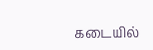கடையில்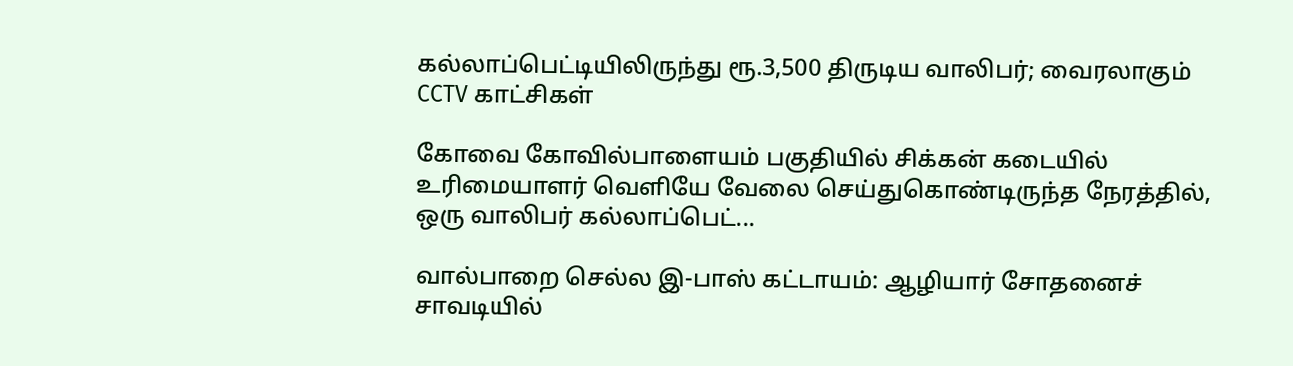கல்லாப்பெட்டியிலிருந்து ரூ.3,500 திருடிய வாலிபர்; வைரலாகும் CCTV காட்சிகள்

கோவை கோவில்பாளையம் பகுதியில் சிக்கன் கடையில் உரிமையாளர் வெளியே வேலை செய்துகொண்டிருந்த நேரத்தில், ஒரு வாலிபர் கல்லாப்பெட்...

வால்பாறை செல்ல இ-பாஸ் கட்டாயம்: ஆழியார் சோதனைச் சாவடியில்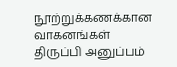நூற்றுக்கணக்கான வாகனங்கள் திருப்பி அனுப்பம்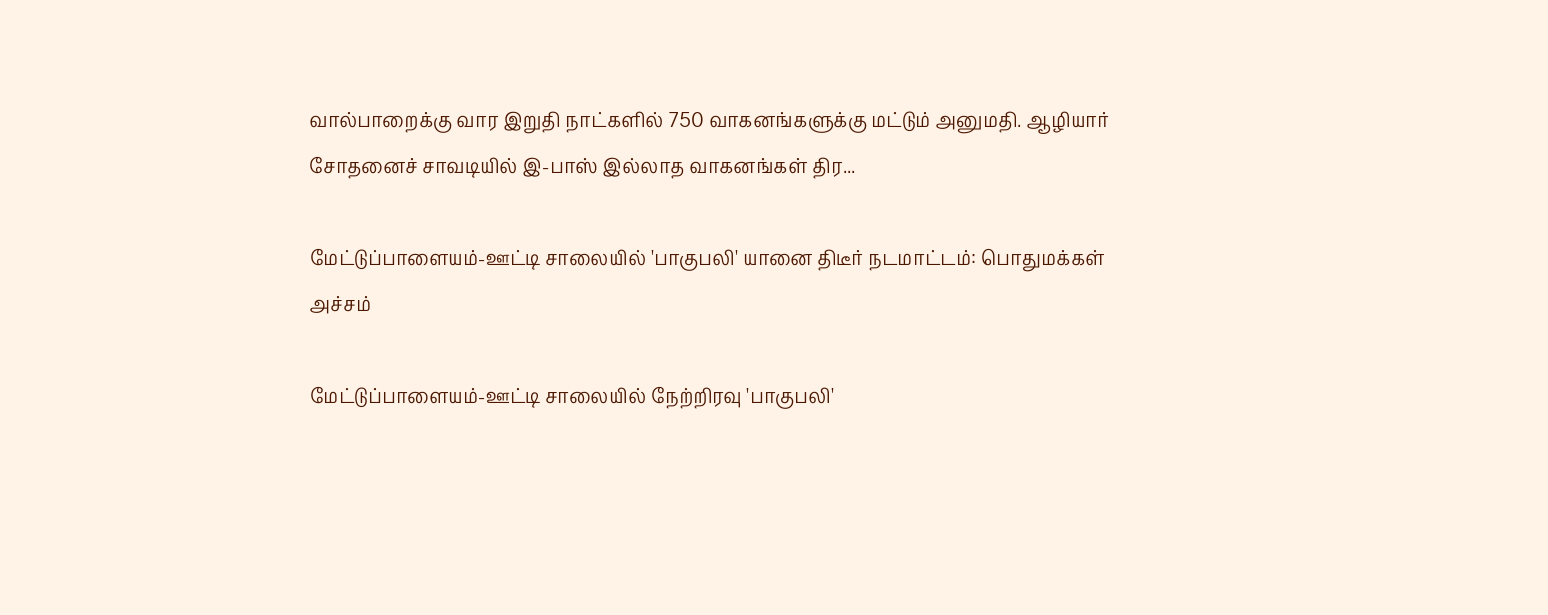வால்பாறைக்கு வார இறுதி நாட்களில் 750 வாகனங்களுக்கு மட்டும் அனுமதி. ஆழியார் சோதனைச் சாவடியில் இ-பாஸ் இல்லாத வாகனங்கள் திர...

மேட்டுப்பாளையம்-ஊட்டி சாலையில் 'பாகுபலி' யானை திடீர் நடமாட்டம்: பொதுமக்கள் அச்சம்

மேட்டுப்பாளையம்-ஊட்டி சாலையில் நேற்றிரவு 'பாகுபலி'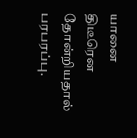யானை திடீரென தோன்றியதால் பரபரப்பு.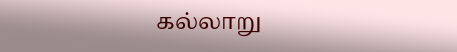கல்லாறு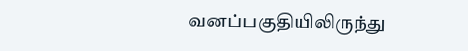வனப்பகுதியிலிருந்து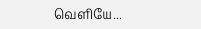வெளியே...